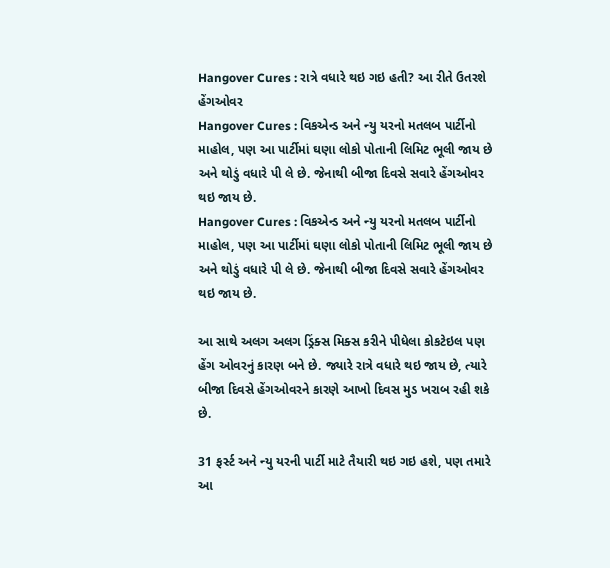Hangover Cures : રાત્રે વધારે થઇ ગઇ હતી? આ રીતે ઉતરશે હેંગઓવર
Hangover Cures : વિકએન્ડ અને ન્યુ યરનો મતલબ પાર્ટીનો માહોલ, પણ આ પાર્ટીમાં ઘણા લોકો પોતાની લિમિટ ભૂલી જાય છે અને થોડું વધારે પી લે છે. જેનાથી બીજા દિવસે સવારે હેંગઓવર થઇ જાય છે.
Hangover Cures : વિકએન્ડ અને ન્યુ યરનો મતલબ પાર્ટીનો માહોલ, પણ આ પાર્ટીમાં ઘણા લોકો પોતાની લિમિટ ભૂલી જાય છે અને થોડું વધારે પી લે છે. જેનાથી બીજા દિવસે સવારે હેંગઓવર થઇ જાય છે.

આ સાથે અલગ અલગ ડ્રિંક્સ મિક્સ કરીને પીધેલા કોકટેઇલ પણ હેંગ ઓવરનું કારણ બને છે. જ્યારે રાત્રે વધારે થઇ જાય છે, ત્યારે બીજા દિવસે હેંગઓવરને કારણે આખો દિવસ મુડ ખરાબ રહી શકે છે.

31 ફર્સ્ટ અને ન્યુ યરની પાર્ટી માટે તૈયારી થઇ ગઇ હશે, પણ તમારે આ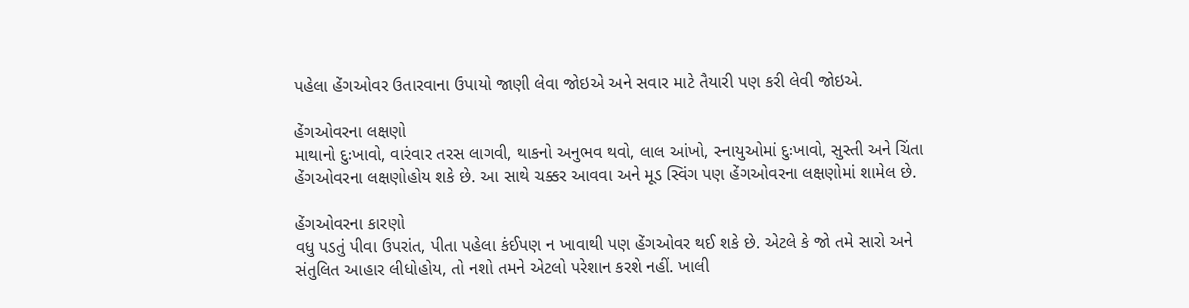પહેલા હેંગઓવર ઉતારવાના ઉપાયો જાણી લેવા જોઇએ અને સવાર માટે તૈયારી પણ કરી લેવી જોઇએ.

હેંગઓવરના લક્ષણો
માથાનો દુઃખાવો, વારંવાર તરસ લાગવી, થાકનો અનુભવ થવો, લાલ આંખો, સ્નાયુઓમાં દુઃખાવો, સુસ્તી અને ચિંતા હેંગઓવરના લક્ષણોહોય શકે છે. આ સાથે ચક્કર આવવા અને મૂડ સ્વિંગ પણ હેંગઓવરના લક્ષણોમાં શામેલ છે.

હેંગઓવરના કારણો
વધુ પડતું પીવા ઉપરાંત, પીતા પહેલા કંઈપણ ન ખાવાથી પણ હેંગઓવર થઈ શકે છે. એટલે કે જો તમે સારો અને સંતુલિત આહાર લીધોહોય, તો નશો તમને એટલો પરેશાન કરશે નહીં. ખાલી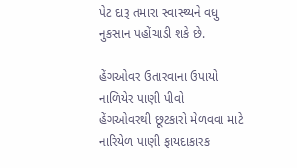પેટ દારૂ તમારા સ્વાસ્થ્યને વધુ નુકસાન પહોંચાડી શકે છે.

હેંગઓવર ઉતારવાના ઉપાયો
નાળિયેર પાણી પીવો
હેંગઓવરથી છૂટકારો મેળવવા માટે નારિયેળ પાણી ફાયદાકારક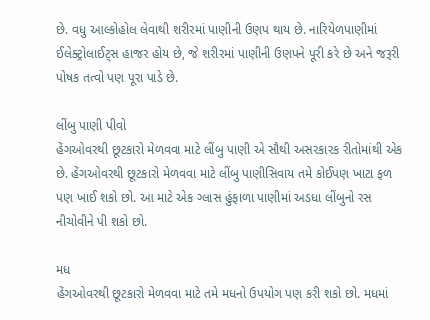છે. વધુ આલ્કોહોલ લેવાથી શરીરમાં પાણીની ઉણપ થાય છે. નારિયેળપાણીમાં ઈલેક્ટ્રોલાઈટ્સ હાજર હોય છે, જે શરીરમાં પાણીની ઉણપને પૂરી કરે છે અને જરૂરી પોષક તત્વો પણ પૂરા પાડે છે.

લીંબુ પાણી પીવો
હેંગઓવરથી છૂટકારો મેળવવા માટે લીંબુ પાણી એ સૌથી અસરકારક રીતોમાંથી એક છે. હેંગઓવરથી છૂટકારો મેળવવા માટે લીંબુ પાણીસિવાય તમે કોઈપણ ખાટા ફળ પણ ખાઈ શકો છો. આ માટે એક ગ્લાસ હુંફાળા પાણીમાં અડધા લીંબુનો રસ નીચોવીને પી શકો છો.

મધ
હેંગઓવરથી છૂટકારો મેળવવા માટે તમે મધનો ઉપયોગ પણ કરી શકો છો. મધમાં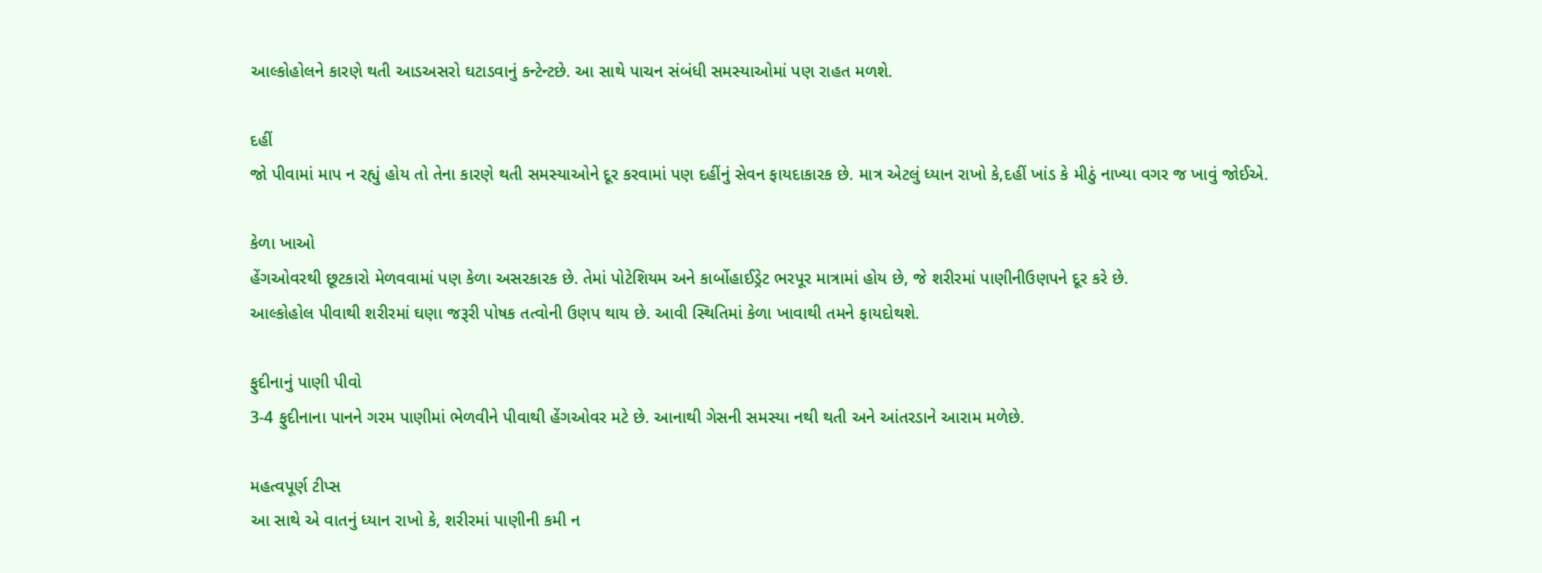આલ્કોહોલને કારણે થતી આડઅસરો ઘટાડવાનું કન્ટેન્ટછે. આ સાથે પાચન સંબંધી સમસ્યાઓમાં પણ રાહત મળશે.

દહીં
જો પીવામાં માપ ન રહ્યું હોય તો તેના કારણે થતી સમસ્યાઓને દૂર કરવામાં પણ દહીંનું સેવન ફાયદાકારક છે. માત્ર એટલું ધ્યાન રાખો કે,દહીં ખાંડ કે મીઠું નાખ્યા વગર જ ખાવું જોઈએ.

કેળા ખાઓ
હેંગઓવરથી છૂટકારો મેળવવામાં પણ કેળા અસરકારક છે. તેમાં પોટેશિયમ અને કાર્બોહાઈડ્રેટ ભરપૂર માત્રામાં હોય છે, જે શરીરમાં પાણીનીઉણપને દૂર કરે છે.
આલ્કોહોલ પીવાથી શરીરમાં ઘણા જરૂરી પોષક તત્વોની ઉણપ થાય છે. આવી સ્થિતિમાં કેળા ખાવાથી તમને ફાયદોથશે.

ફુદીનાનું પાણી પીવો
3-4 ફુદીનાના પાનને ગરમ પાણીમાં ભેળવીને પીવાથી હેંગઓવર મટે છે. આનાથી ગેસની સમસ્યા નથી થતી અને આંતરડાને આરામ મળેછે.

મહત્વપૂર્ણ ટીપ્સ
આ સાથે એ વાતનું ધ્યાન રાખો કે, શરીરમાં પાણીની કમી ન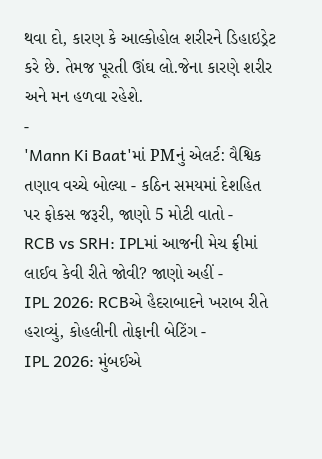થવા દો, કારણ કે આલ્કોહોલ શરીરને ડિહાઇડ્રેટ કરે છે. તેમજ પૂરતી ઊંઘ લો.જેના કારણે શરીર અને મન હળવા રહેશે.
-
'Mann Ki Baat'માં PMનું એલર્ટ: વૈશ્વિક તણાવ વચ્ચે બોલ્યા - કઠિન સમયમાં દેશહિત પર ફોકસ જરૂરી, જાણો 5 મોટી વાતો -
RCB vs SRH: IPLમાં આજની મેચ ફ્રીમાં લાઈવ કેવી રીતે જોવી? જાણો અહીં -
IPL 2026: RCBએ હૈદરાબાદને ખરાબ રીતે હરાવ્યું, કોહલીની તોફાની બેટિંગ -
IPL 2026: મુંબઈએ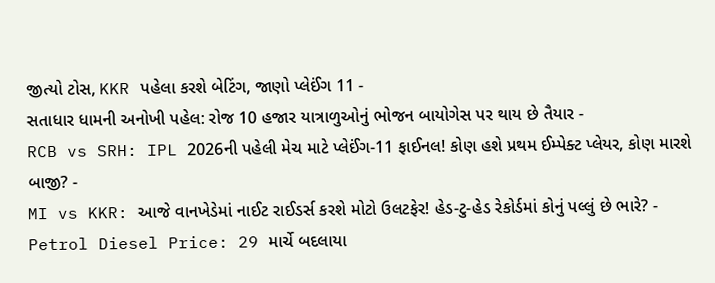જીત્યો ટોસ, KKR પહેલા કરશે બેટિંગ, જાણો પ્લેઈંગ 11 -
સતાધાર ધામની અનોખી પહેલ: રોજ 10 હજાર યાત્રાળુઓનું ભોજન બાયોગેસ પર થાય છે તૈયાર -
RCB vs SRH: IPL 2026ની પહેલી મેચ માટે પ્લેઈંગ-11 ફાઈનલ! કોણ હશે પ્રથમ ઈમ્પેક્ટ પ્લેયર, કોણ મારશે બાજી? -
MI vs KKR: આજે વાનખેડેમાં નાઈટ રાઈડર્સ કરશે મોટો ઉલટફેર! હેડ-ટુ-હેડ રેકોર્ડમાં કોનું પલ્લું છે ભારે? -
Petrol Diesel Price: 29 માર્ચે બદલાયા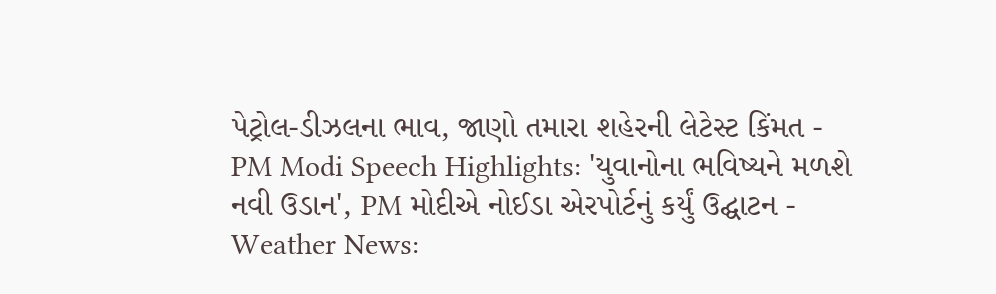પેટ્રોલ-ડીઝલના ભાવ, જાણો તમારા શહેરની લેટેસ્ટ કિંમત -
PM Modi Speech Highlights: 'યુવાનોના ભવિષ્યને મળશે નવી ઉડાન', PM મોદીએ નોઈડા એરપોર્ટનું કર્યું ઉદ્ઘાટન -
Weather News: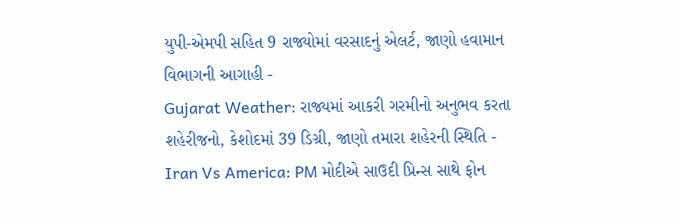યુપી-એમપી સહિત 9 રાજ્યોમાં વરસાદનું એલર્ટ, જાણો હવામાન વિભાગની આગાહી -
Gujarat Weather: રાજ્યમાં આકરી ગરમીનો અનુભવ કરતા શહેરીજનો, કેશોદમાં 39 ડિગ્રી, જાણો તમારા શહેરની સ્થિતિ -
Iran Vs America: PM મોદીએ સાઉદી પ્રિન્સ સાથે ફોન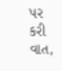પર કરી વાત,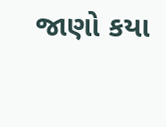જાણો કયા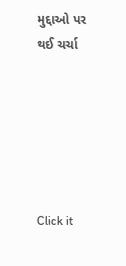મુદ્દાઓ પર થઈ ચર્ચા






Click it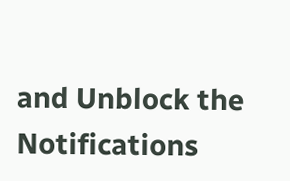and Unblock the Notifications